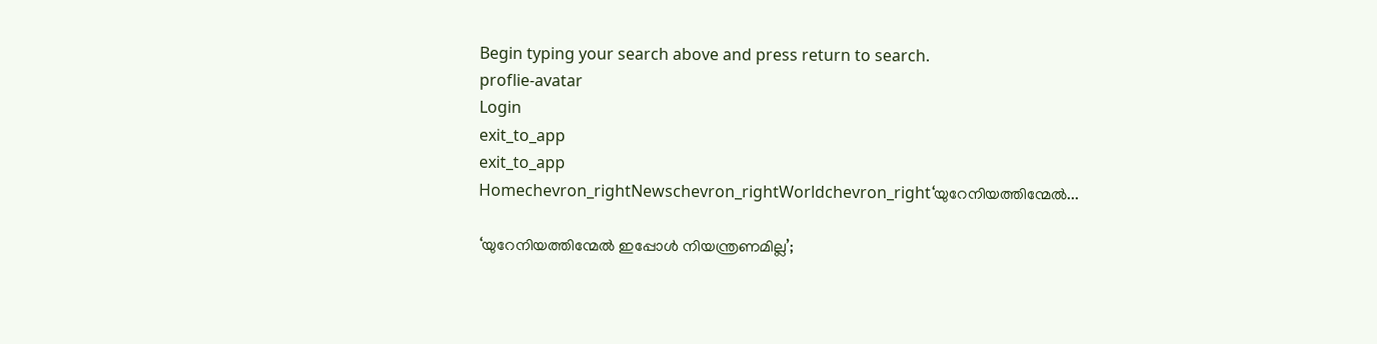Begin typing your search above and press return to search.
proflie-avatar
Login
exit_to_app
exit_to_app
Homechevron_rightNewschevron_rightWorldchevron_right‘യുറേനിയത്തിന്മേൽ...

‘യുറേനിയത്തിന്മേൽ ഇപ്പോൾ നിയന്ത്രണമില്ല’;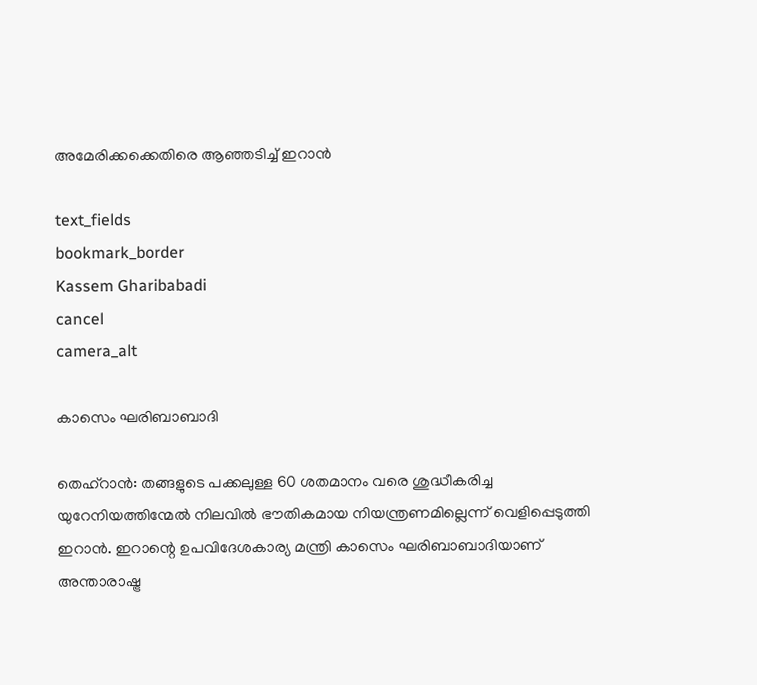അമേരിക്കക്കെതിരെ ആഞ്ഞടിച്ച് ഇറാൻ

text_fields
bookmark_border
Kassem Gharibabadi
cancel
camera_alt

കാസെം ഘരിബാബാദി

തെഹ്‌റാൻ: തങ്ങളുടെ പക്കലുള്ള 60 ശതമാനം വരെ ശുദ്ധീകരിച്ച യുറേനിയത്തിന്മേൽ നിലവിൽ ഭൗതികമായ നിയന്ത്രണമില്ലെന്ന് വെളിപ്പെടുത്തി ഇറാൻ. ഇറാന്റെ ഉപവിദേശകാര്യ മന്ത്രി കാസെം ഘരിബാബാദിയാണ് അന്താരാഷ്ട്ര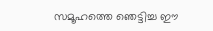സമൂഹത്തെ ഞെട്ടിച്ച ഈ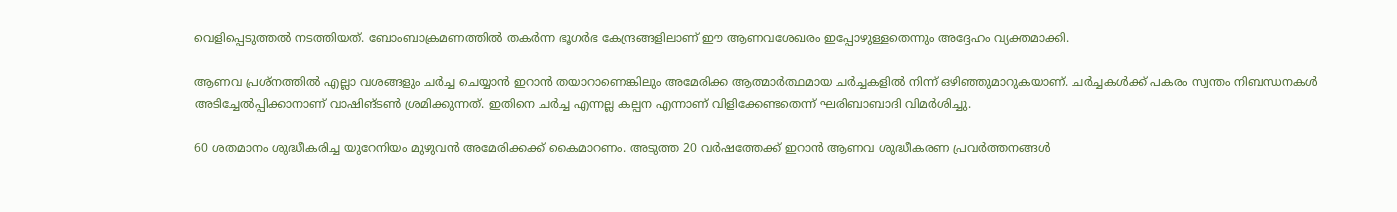വെളിപ്പെടുത്തൽ നടത്തിയത്. ബോംബാക്രമണത്തിൽ തകർന്ന ഭൂഗർഭ കേന്ദ്രങ്ങളിലാണ് ഈ ആണവശേഖരം ഇപ്പോഴുള്ളതെന്നും അദ്ദേഹം വ്യക്തമാക്കി.

ആണവ പ്രശ്നത്തിൽ എല്ലാ വശങ്ങളും ചർച്ച ചെയ്യാൻ ഇറാൻ തയാറാണെങ്കിലും അമേരിക്ക ആത്മാർത്ഥമായ ചർച്ചകളിൽ നിന്ന് ഒഴിഞ്ഞുമാറുകയാണ്. ചർച്ചകൾക്ക് പകരം സ്വന്തം നിബന്ധനകൾ അടിച്ചേൽപ്പിക്കാനാണ് വാഷിങ്ടൺ ശ്രമിക്കുന്നത്. ഇതിനെ ചർച്ച എന്നല്ല കല്പന എന്നാണ് വിളിക്കേണ്ടതെന്ന് ഘരിബാബാദി വിമർശിച്ചു.

60 ശതമാനം ശുദ്ധീകരിച്ച യുറേനിയം മുഴുവൻ അമേരിക്കക്ക് കൈമാറണം. അടുത്ത 20 വർഷത്തേക്ക് ഇറാൻ ആണവ ശുദ്ധീകരണ പ്രവർത്തനങ്ങൾ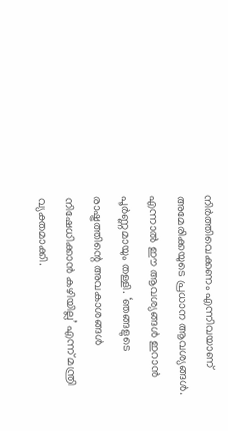നിർത്തിവെക്കണം എന്നിവയാണ് അമേരിക്കയുടെ പ്രധാന ആവശ്യങ്ങൾ. എന്നാൽ ഈ ആവശ്യങ്ങൾ ഇറാൻ പൂർണ്ണമായും തള്ളി. ‘ഞങ്ങളുടെ രാഷ്ട്രത്തിന്റെ അവകാശങ്ങൾ നിഷേധിക്കാൻ കഴിയില്ല’ എന്ന് മന്ത്രി വ്യക്തമാക്കി.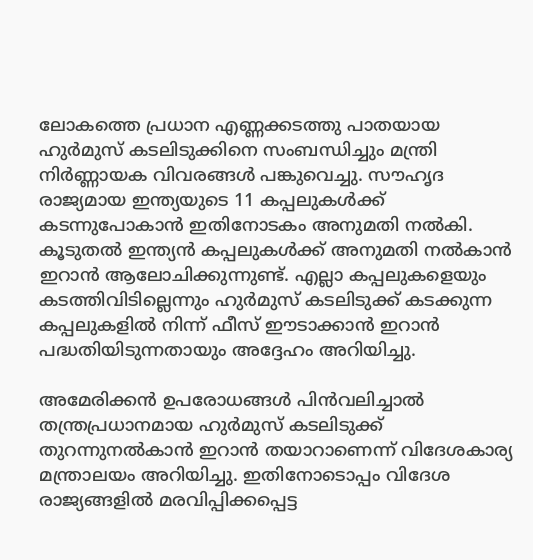ലോകത്തെ പ്രധാന എണ്ണക്കടത്തു പാതയായ ഹുർമുസ് കടലിടുക്കിനെ സംബന്ധിച്ചും മന്ത്രി നിർണ്ണായക വിവരങ്ങൾ പങ്കുവെച്ചു. സൗഹൃദ രാജ്യമായ ഇന്ത്യയുടെ 11 കപ്പലുകൾക്ക് കടന്നുപോകാൻ ഇതിനോടകം അനുമതി നൽകി. കൂടുതൽ ഇന്ത്യൻ കപ്പലുകൾക്ക് അനുമതി നൽകാൻ ഇറാൻ ആലോചിക്കുന്നുണ്ട്. എല്ലാ കപ്പലുകളെയും കടത്തിവിടില്ലെന്നും ഹുർമുസ് കടലിടുക്ക് കടക്കുന്ന കപ്പലുകളിൽ നിന്ന് ഫീസ് ഈടാക്കാൻ ഇറാൻ പദ്ധതിയിടുന്നതായും അദ്ദേഹം അറിയിച്ചു.

അമേരിക്കൻ ഉപരോധങ്ങൾ പിൻവലിച്ചാൽ തന്ത്രപ്രധാനമായ ഹുർമുസ് കടലിടുക്ക് തുറന്നുനൽകാൻ ഇറാൻ തയാറാണെന്ന് വിദേശകാര്യ മന്ത്രാലയം അറിയിച്ചു. ഇതിനോടൊപ്പം വിദേശ രാജ്യങ്ങളിൽ മരവിപ്പിക്കപ്പെട്ട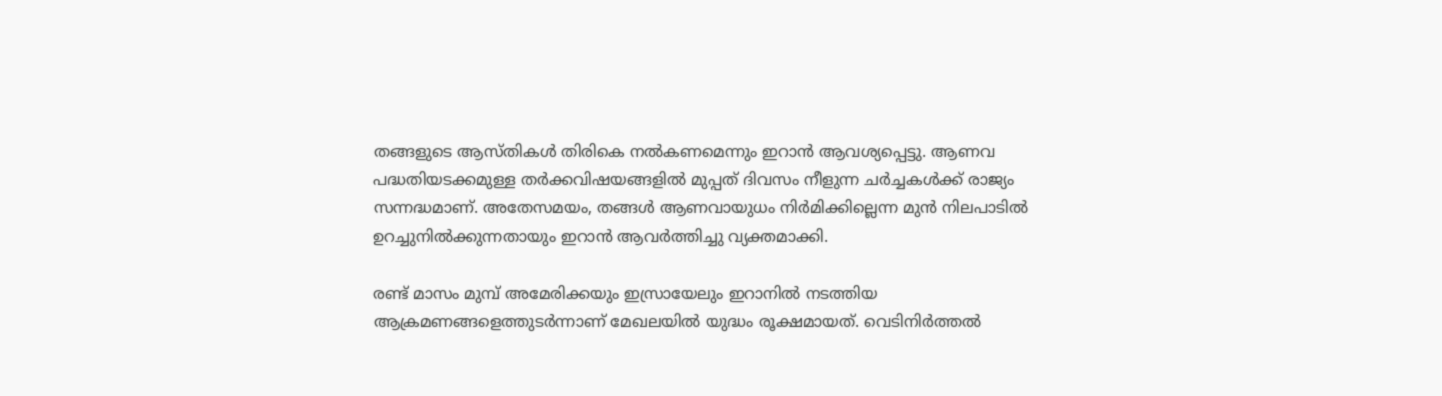തങ്ങളുടെ ആസ്തികൾ തിരികെ നൽകണമെന്നും ഇറാൻ ആവശ്യപ്പെട്ടു. ആണവ പദ്ധതിയടക്കമുള്ള തർക്കവിഷയങ്ങളിൽ മുപ്പത് ദിവസം നീളുന്ന ചർച്ചകൾക്ക് രാജ്യം സന്നദ്ധമാണ്. അതേസമയം, തങ്ങൾ ആണവായുധം നിർമിക്കില്ലെന്ന മുൻ നിലപാടിൽ ഉറച്ചുനിൽക്കുന്നതായും ഇറാൻ ആവർത്തിച്ചു വ്യക്തമാക്കി.

രണ്ട് മാസം മുമ്പ് അമേരിക്കയും ഇസ്രായേലും ഇറാനിൽ നടത്തിയ ആക്രമണങ്ങളെത്തുടർന്നാണ് മേഖലയിൽ യുദ്ധം രൂക്ഷമായത്. വെടിനിർത്തൽ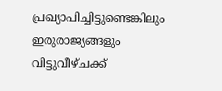പ്രഖ്യാപിച്ചിട്ടുണ്ടെങ്കിലും ഇരുരാജ്യങ്ങളും വിട്ടുവീഴ്ചക്ക്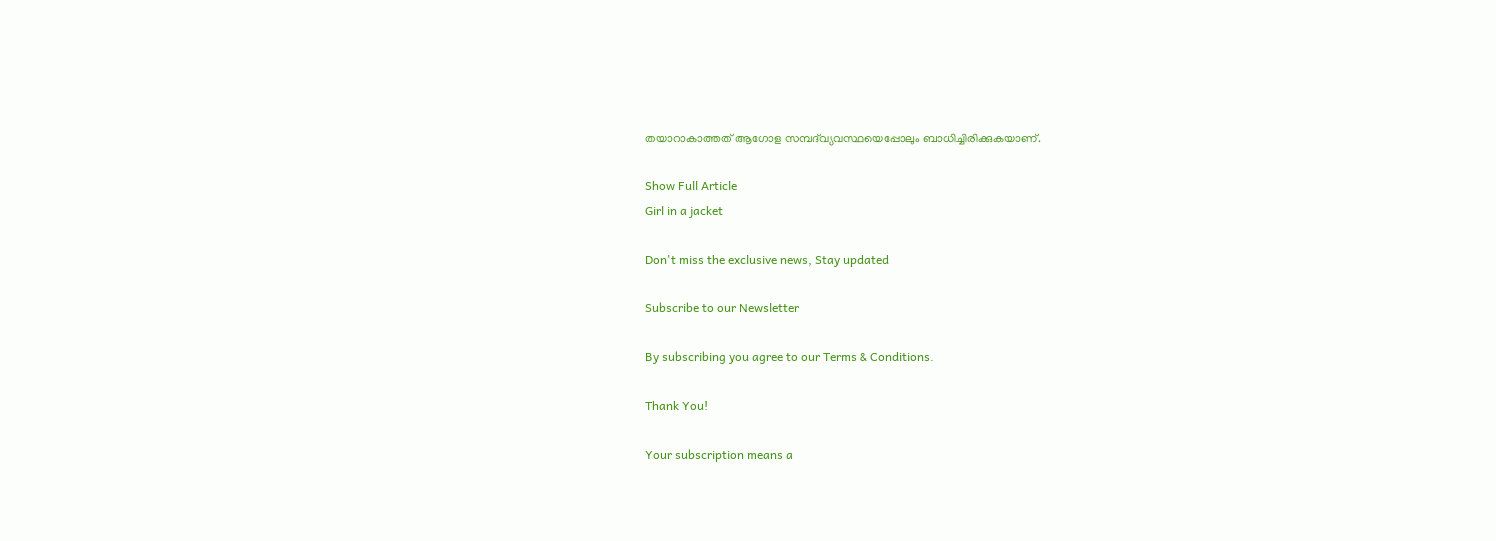തയാറാകാത്തത് ആഗോള സമ്പദ്‌വ്യവസ്ഥയെപ്പോലും ബാധിച്ചിരിക്കുകയാണ്.

Show Full Article
Girl in a jacket

Don't miss the exclusive news, Stay updated

Subscribe to our Newsletter

By subscribing you agree to our Terms & Conditions.

Thank You!

Your subscription means a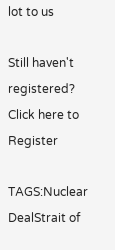lot to us

Still haven't registered? Click here to Register

TAGS:Nuclear DealStrait of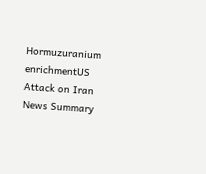Hormuzuranium enrichmentUS Attack on Iran
News Summary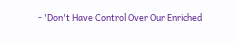- 'Don't Have Control Over Our Enriched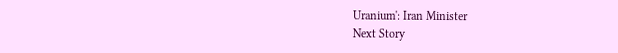Uranium': Iran Minister
Next Story